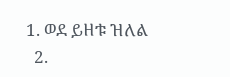1. ወደ ይዘቱ ዝለል
  2.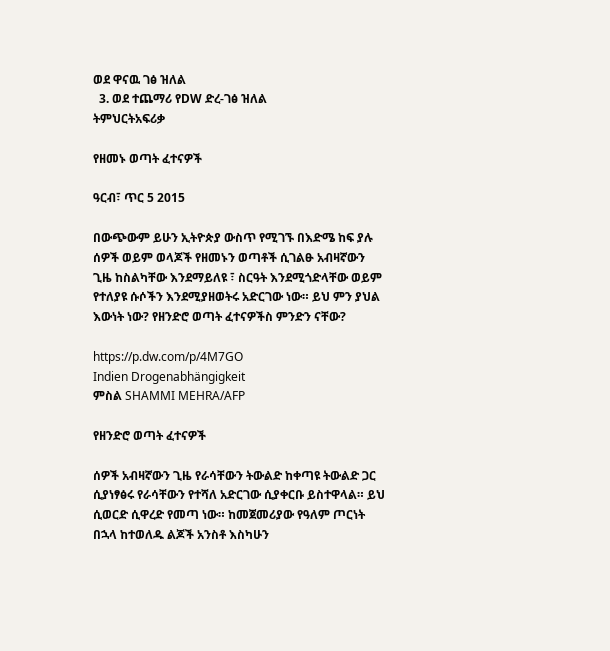ወደ ዋናዉ ገፅ ዝለል
  3. ወደ ተጨማሪ የDW ድረ-ገፅ ዝለል
ትምህርትአፍሪቃ

የዘመኑ ወጣት ፈተናዎች

ዓርብ፣ ጥር 5 2015

በውጭውም ይሁን ኢትዮጵያ ውስጥ የሚገኙ በእድሜ ከፍ ያሉ ሰዎች ወይም ወላጆች የዘመኑን ወጣቶች ሲገልፁ አብዛኛውን ጊዜ ከስልካቸው እንደማይለዩ ፣ ስርዓት እንደሚጎድላቸው ወይም የተለያዩ ሱሶችን እንደሚያዘወትሩ አድርገው ነው። ይህ ምን ያህል እውነት ነው? የዘንድሮ ወጣት ፈተናዎችስ ምንድን ናቸው?

https://p.dw.com/p/4M7GO
Indien Drogenabhängigkeit
ምስል SHAMMI MEHRA/AFP

የዘንድሮ ወጣት ፈተናዎች

ሰዎች አብዛኛውን ጊዜ የራሳቸውን ትውልድ ከቀጣዩ ትውልድ ጋር ሲያነፃፅሩ የራሳቸውን የተሻለ አድርገው ሲያቀርቡ ይስተዋላል። ይህ ሲወርድ ሲዋረድ የመጣ ነው። ከመጀመሪያው የዓለም ጦርነት በኋላ ከተወለዱ ልጆች አንስቶ እስካሁን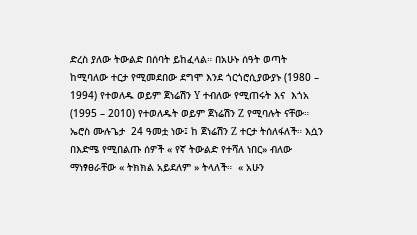ድረስ ያለው ትውልድ በሰባት ይከፈላል። በአሁኑ ሰዓት ወጣት ከሚባለው ተርታ የሚመደበው ደግሞ እንደ ጎርጎሮሲያውያኑ (1980 – 1994) የተወለዱ ወይም ጀነሬሽን Y ተብለው የሚጠሩት እና  እጎአ (1995 – 2010) የተወለዱት ወይም ጀነሬሽን Z የሚባሉት ናቸው።  ኤሮስ ሙሉጌታ  24 ዓመቷ ነው፤ ከ ጀነሬሽን Z ተርታ ትሰለፋለች። እሷን በእድሜ የሚበልጡ ሰዎች « የኛ ትውልድ የተሻለ ነበር» ብለው ማነፃፀራቸው « ትክክል አይደለም » ትላለች።  « አሁን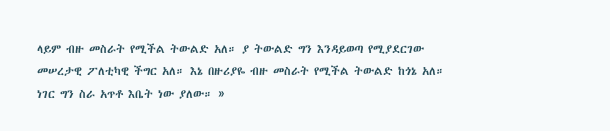ላይም ብዙ መስራት የሚችል ትውልድ አለ። ያ ትውልድ ግን እንዳይወጣ የሚያደርገው መሠረታዊ ፖለቲካዊ ችግር አለ። እኔ በዙሪያዬ ብዙ መስራት የሚችል ትውልድ ከጎኔ አለ። ነገር ግን ስራ አጥቶ እቤት ነው ያለው። »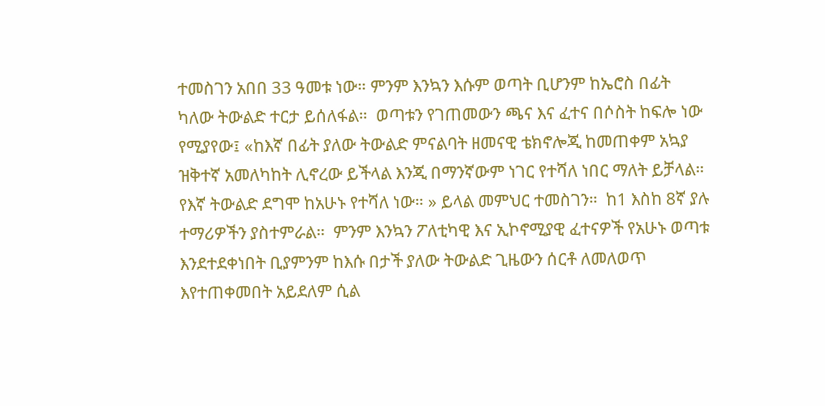ተመስገን አበበ 33 ዓመቱ ነው። ምንም እንኳን እሱም ወጣት ቢሆንም ከኤሮስ በፊት ካለው ትውልድ ተርታ ይሰለፋል።  ወጣቱን የገጠመውን ጫና እና ፈተና በሶስት ከፍሎ ነው የሚያየው፤ «ከእኛ በፊት ያለው ትውልድ ምናልባት ዘመናዊ ቴክኖሎጂ ከመጠቀም አኳያ ዝቅተኛ አመለካከት ሊኖረው ይችላል እንጂ በማንኛውም ነገር የተሻለ ነበር ማለት ይቻላል። የእኛ ትውልድ ደግሞ ከአሁኑ የተሻለ ነው። » ይላል መምህር ተመስገን።  ከ1 እስከ 8ኛ ያሉ ተማሪዎችን ያስተምራል።  ምንም እንኳን ፖለቲካዊ እና ኢኮኖሚያዊ ፈተናዎች የአሁኑ ወጣቱ እንደተደቀነበት ቢያምንም ከእሱ በታች ያለው ትውልድ ጊዜውን ሰርቶ ለመለወጥ እየተጠቀመበት አይደለም ሲል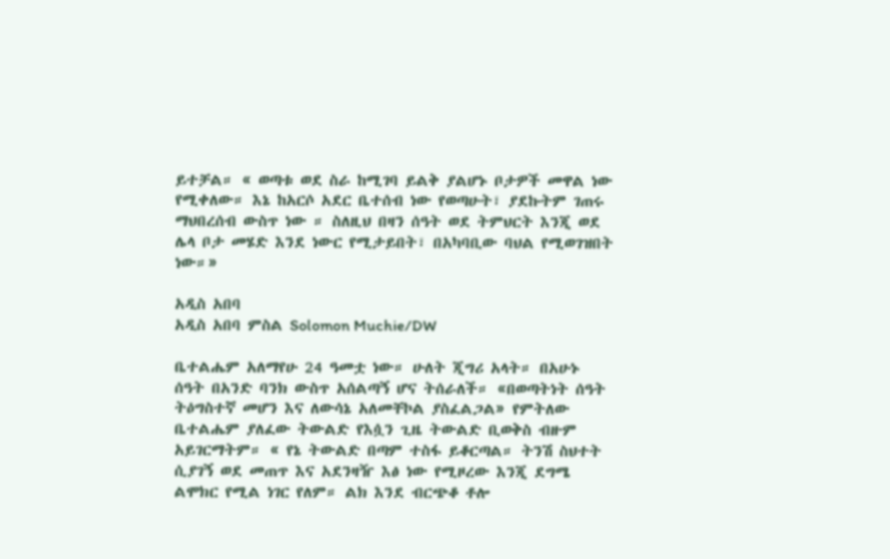ይተቻል። « ወጣቱ ወደ ስራ ከሚገባ ይልቅ ያልሆኑ ቦታዎች መዋል ነው የሚቀለው። እኔ ከአርሶ አደር ቤተሰብ ነው የወጣሁት፣ ያደኩትም ገጠሩ ማህበረሰብ ውስጥ ነው ። ስለዚህ በዛን ሰዓት ወደ ትምህርት እንጂ ወደ ሌላ ቦታ መሄድ እንደ ነውር የሚታይበት፣ በአካባቢው ባህል የሚወገዝበት ነው።»

አዲስ አበባ
አዲስ አበባ ምስል Solomon Muchie/DW

ቤተልሔም አለማየሁ 24 ዓመቷ ነው። ሁለት ጂግሪ አላት። በአሁኑ ሰዓት በአንድ ባንክ ውስጥ አሰልጣኝ ሆና ትሰራለች። «በወጣትነት ሰዓት ትዕግስተኛ መሆን እና ለውሳኔ አለመቸኮል ያስፈልጋል» የምትለው ቤተልሔም ያለፈው ትውልድ የእሷን ጊዜ ትውልድ ቢወቅስ ብዙም አይገርማትም። « የኔ ትውልድ በጣም ተስፋ ይቆርጣል። ትንሽ ስህተት ሲያገኝ ወደ መጠጥ እና አደንዛዥ እፅ ነው የሚዞረው እንጂ ደግሜ ልሞክር የሚል ነገር የለም። ልክ እንደ ብርጭቆ ቶሎ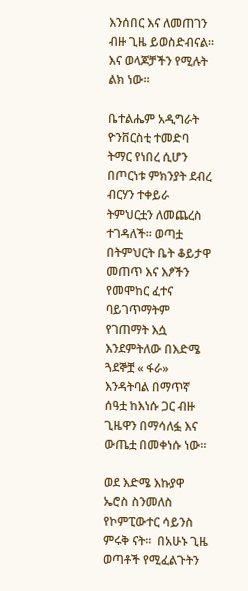እንሰበር እና ለመጠገን ብዙ ጊዜ ይወስድብናል። እና ወላጆቻችን የሚሉት ልክ ነው።

ቤተልሔም አዲግራት ዮንቨርስቲ ተመድባ ትማር የነበረ ሲሆን በጦርነቱ ምክንያት ደብረ ብርሃን ተቀይራ ትምህርቷን ለመጨረስ ተገዳለች። ወጣቷ በትምህርት ቤት ቆይታዋ መጠጥ እና እፆችን የመሞከር ፈተና ባይገጥማትም የገጠማት እሷ እንደምትለው በእድሜ ጓደኞቿ « ፋራ» እንዳትባል በማጥኛ ሰዓቷ ከእነሱ ጋር ብዙ ጊዜዋን በማሳለፏ እና ውጤቷ በመቀነሱ ነው።

ወደ እድሜ እኩያዋ ኤሮስ ስንመለስ የኮምፒውተር ሳይንስ ምሩቅ ናት።  በአሁኑ ጊዜ ወጣቶች የሚፈልጉትን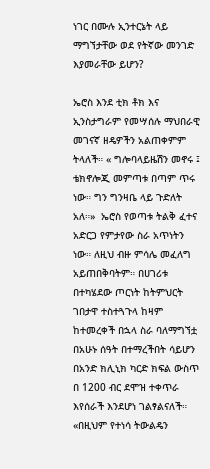ነገር በሙሉ ኢንተርኔት ላይ ማግኘታቸው ወደ የትኛው መንገድ እያመራቸው ይሆን?

ኤሮስ እንደ ቲክ ቶክ እና ኢንስታግራም የመሣሰሉ ማህበራዊ መገናኛ ዘዴዎችን አልጠቀምም ትላለች። « ግሎባላይዜሽን መኖሩ ፤ ቴክኖሎጂ መምጣቱ በጣም ጥሩ ነው። ግን ግንዛቤ ላይ ጉድለት አለ።»  ኤሮስ የወጣቱ ትልቅ ፈተና አድርጋ የምታየው ስራ አጥነትን ነው። ለዚህ ብዙ ምሳሌ መፈለግ አይጠበቅባትም። በሀገሪቱ በተካሄደው ጦርነት ከትምህርት ገበታዋ ተስተጓጉላ ከዛም ከተመረቀች በኋላ ስራ ባለማግኘቷ በአሁኑ ሰዓት በተማረችበት ሳይሆን በአንድ ክሊኒክ ካርድ ክፍል ውስጥ  በ 1200 ብር ደሞዝ ተቀጥራ እየሰራች እንደሆነ ገልፃልናለች። «በዚህም የተነሳ ትውልዴን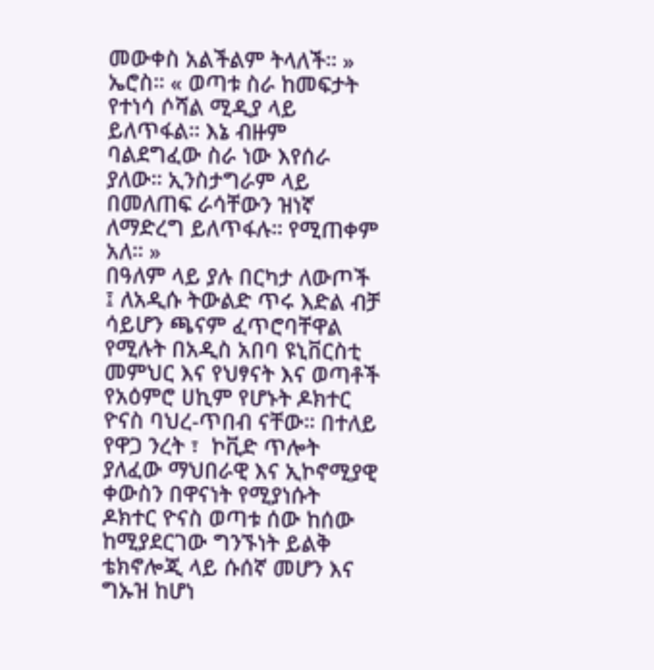መውቀስ አልችልም ትላለች። » ኤሮስ። « ወጣቱ ስራ ከመፍታት የተነሳ ሶሻል ሚዲያ ላይ ይለጥፋል። እኔ ብዙም ባልደግፈው ስራ ነው እየሰራ ያለው። ኢንስታግራም ላይ በመለጠፍ ራሳቸውን ዝነኛ ለማድረግ ይለጥፋሉ። የሚጠቀም አለ። »
በዓለም ላይ ያሉ በርካታ ለውጦች ፤ ለአዲሱ ትውልድ ጥሩ እድል ብቻ ሳይሆን ጫናም ፈጥሮባቸዋል የሚሉት በአዲስ አበባ ዩኒቨርስቲ መምህር እና የህፃናት እና ወጣቶች የአዕምሮ ሀኪም የሆኑት ዶክተር ዮናስ ባህረ-ጥበብ ናቸው። በተለይ የዋጋ ንረት ፣  ኮቪድ ጥሎት ያለፈው ማህበራዊ እና ኢኮኖሚያዊ ቀውስን በዋናነት የሚያነሱት ዶክተር ዮናስ ወጣቱ ሰው ከሰው ከሚያደርገው ግንኙነት ይልቅ ቴክኖሎጂ ላይ ሱሰኛ መሆን እና ግኡዝ ከሆነ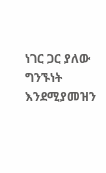ነገር ጋር ያለው ግንኙነት እንደሚያመዝን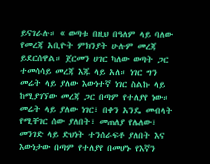ይናገራሉ። « ወጣቱ በዚህ በዓለም ላይ ባለው የመረጃ አቢዮት ምክንያት ሁሉም መረጃ ይደርሰዋል። ጀርመን ሀገር ካለው ወጣት ጋር ተመሳሳይ መረጃ እጁ ላይ አለ። ነገር ግን መሬት ላይ ያለው እውነተኛ ነገር ስልኩ ላይ ከሚያገኘው መረጃ ጋር በጣም የተለያየ ነው። መሬት ላይ ያለው ነገር፣ በቀን አንዴ መብላት የሚቸገር ሰው ያለበት፣ መጠለያ የሌለው፣ መንገድ ላይ ድህነት ተንሰራፍቶ ያለበት እና እውነታው በጣም የተለያየ በመሆኑ የእኛን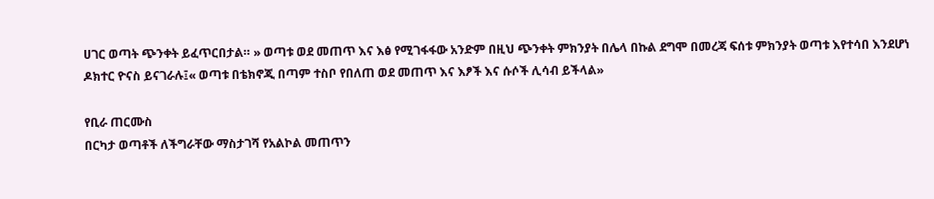ሀገር ወጣት ጭንቀት ይፈጥርበታል። » ወጣቱ ወደ መጠጥ እና እፅ የሚገፋፋው አንድም በዚህ ጭንቀት ምክንያት በሌላ በኩል ደግሞ በመረጃ ፍሰቱ ምክንያት ወጣቱ እየተሳበ እንደሆነ ዶክተር ዮናስ ይናገራሉ፤« ወጣቱ በቴክኖጂ በጣም ተስቦ የበለጠ ወደ መጠጥ እና እፆች እና ሱሶች ሊሳብ ይችላል»

የቢራ ጠርሙስ
በርካታ ወጣቶች ለችግራቸው ማስታገሻ የአልኮል መጠጥን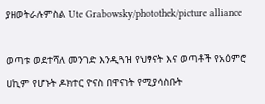ያዘወትራሉምስል Ute Grabowsky/photothek/picture alliance

ወጣቱ ወደተሻለ መንገድ እንዲጓዝ የህፃናት እና ወጣቶች የአዕምሮ ሀኪም የሆኑት ዶክተር ዮናስ በዋናነት የሚያሳስቡት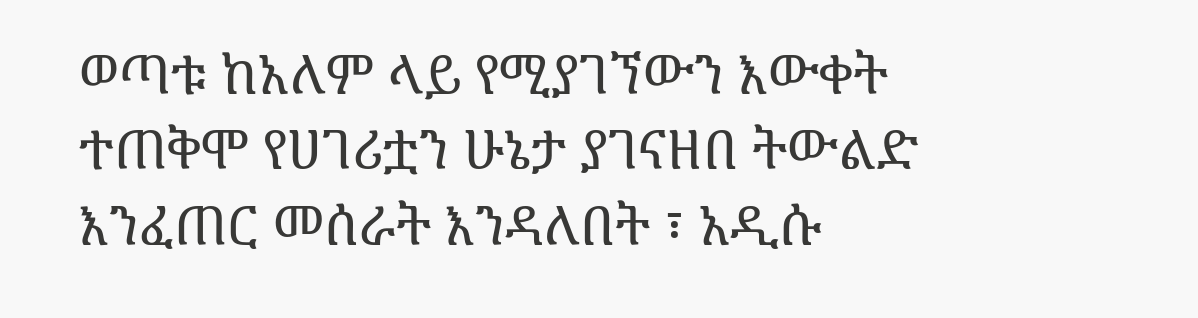ወጣቱ ከአለም ላይ የሚያገኘውን እውቀት ተጠቅሞ የሀገሪቷን ሁኔታ ያገናዘበ ትውልድ እንፈጠር መሰራት እንዳለበት ፣ አዲሱ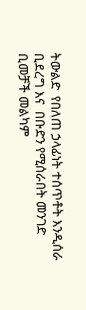ትውልድ  የበለጠ ኃላፊነት ተሰጥቶት እንዲሰራ ቢደረግ እና  በቡድን የሚሰራበት መንገድ ቢመቻች መልካም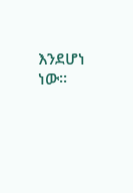እንደሆነ ነው።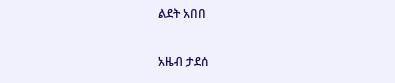ልደት አበበ

አዜብ ታደሰ